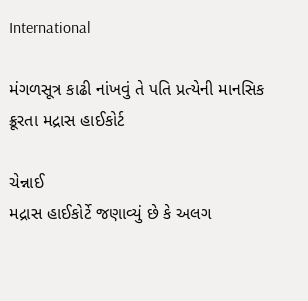International

મંગળસૂત્ર કાઢી નાંખવું તે પતિ પ્રત્યેની માનસિક ક્રૂરતા મદ્રાસ હાઈકોર્ટ

ચેન્નાઈ
મદ્રાસ હાઈકોર્ટે જણાવ્યું છે કે અલગ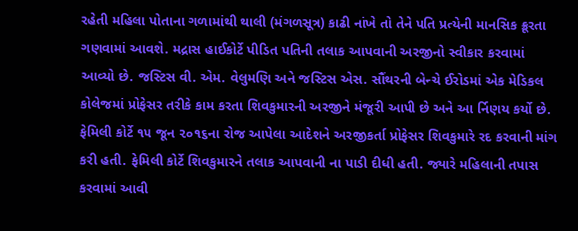રહેતી મહિલા પોતાના ગળામાંથી થાલી (મંગળસૂત્ર) કાઢી નાંખે તો તેને પતિ પ્રત્યેની માનસિક ક્રૂરતા ગણવામાં આવશે. મદ્રાસ હાઈકોર્ટે પીડિત પતિની તલાક આપવાની અરજીનો સ્વીકાર કરવામાં આવ્યો છે. જસ્ટિસ વી. એમ. વેલુમણિ અને જસ્ટિસ એસ. સૌંથરની બેન્ચે ઈરોડમાં એક મેડિકલ કોલેજમાં પ્રોફેસર તરીકે કામ કરતા શિવકુમારની અરજીને મંજૂરી આપી છે અને આ ર્નિણય કર્યો છે. ફેમિલી કોર્ટે ૧૫ જૂન ૨૦૧૬ના રોજ આપેલા આદેશને અરજીકર્તા પ્રોફેસર શિવકુમારે રદ કરવાની માંગ કરી હતી. ફેમિલી કોર્ટે શિવકુમારને તલાક આપવાની ના પાડી દીધી હતી. જ્યારે મહિલાની તપાસ કરવામાં આવી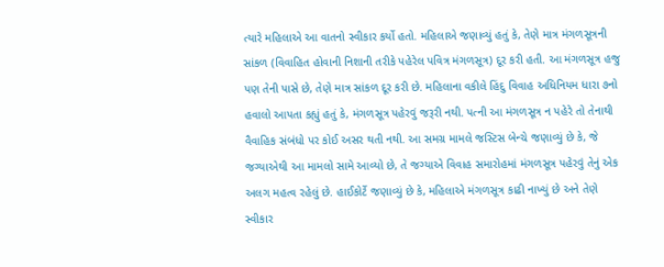ત્યારે મહિલાએ આ વાતનો સ્વીકાર કર્યો હતો. મહિલાએ જણાવ્યું હતું કે, તેણે માત્ર મંગળસૂત્રની સાંકળ (વિવાહિત હોવાની નિશાની તરીકે પહેરેલ પવિત્ર મંગળસૂત્ર) દૂર કરી હતી. આ મંગળસૂત્ર હજુ પણ તેની પાસે છે, તેણે માત્ર સાંકળ દૂર કરી છે. મહિલાના વકીલે હિંદુ વિવાહ અધિનિયમ ધારા ૭નો હવાલો આપતા કહ્યું હતું કે, મંગળસૂત્ર પહેરવું જરૂરી નથી. પત્ની આ મંગળસૂત્ર ન પહેરે તો તેનાથી વૈવાહિક સંબંધો પર કોઈ અસર થતી નથી. આ સમગ્ર મામલે જસ્ટિસ બેન્ચે જણાવ્યું છે કે, જે જગ્યાએથી આ મામલો સામે આવ્યો છે, તે જગ્યાએ વિવાહ સમારોહમાં મંગળસૂત્ર પહેરવું તેનું એક અલગ મહત્વ રહેલું છે. હાઈકોર્ટે જણાવ્યું છે કે, મહિલાએ મંગળસૂત્ર કાઢી નાખ્યું છે અને તેણે સ્વીકાર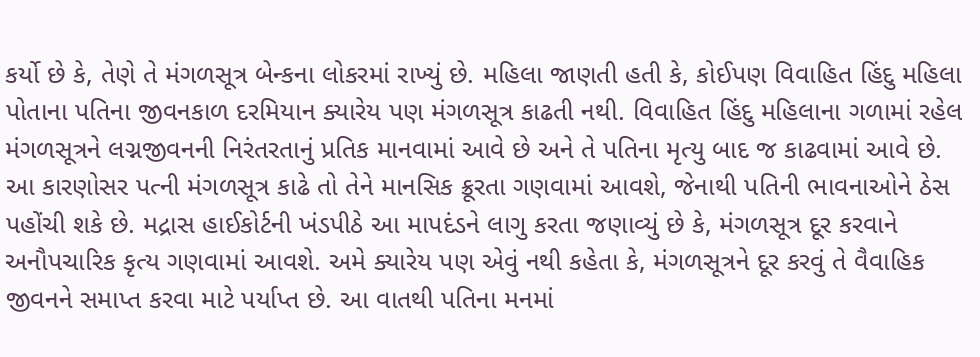કર્યો છે કે, તેણે તે મંગળસૂત્ર બેન્કના લોકરમાં રાખ્યું છે. મહિલા જાણતી હતી કે, કોઈપણ વિવાહિત હિંદુ મહિલા પોતાના પતિના જીવનકાળ દરમિયાન ક્યારેય પણ મંગળસૂત્ર કાઢતી નથી. વિવાહિત હિંદુ મહિલાના ગળામાં રહેલ મંગળસૂત્રને લગ્નજીવનની નિરંતરતાનું પ્રતિક માનવામાં આવે છે અને તે પતિના મૃત્યુ બાદ જ કાઢવામાં આવે છે. આ કારણોસર પત્ની મંગળસૂત્ર કાઢે તો તેને માનસિક ક્રૂરતા ગણવામાં આવશે, જેનાથી પતિની ભાવનાઓને ઠેસ પહોંચી શકે છે. મદ્રાસ હાઈકોર્ટની ખંડપીઠે આ માપદંડને લાગુ કરતા જણાવ્યું છે કે, મંગળસૂત્ર દૂર કરવાને અનૌપચારિક કૃત્ય ગણવામાં આવશે. અમે ક્યારેય પણ એવું નથી કહેતા કે, મંગળસૂત્રને દૂર કરવું તે વૈવાહિક જીવનને સમાપ્ત કરવા માટે પર્યાપ્ત છે. આ વાતથી પતિના મનમાં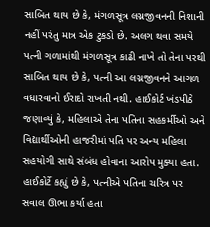સાબિત થાય છે કે, મંગળસૂત્ર લગ્નજીવનની નિશાની નહીં પરંતુ માત્ર એક ટુકડો છે. અલગ થવા સમયે પત્ની ગળામાંથી મંગળસૂત્ર કાઢી નાખે તો તેના પરથી સાબિત થાય છે કે, પત્ની આ લગ્નજીવનને આગળ વધારવાનો ઈરાદો રાખતી નથી. હાઈકોર્ટ ખંડપીઠે જણાવ્યું કે, મહિલાએ તેના પતિના સહકર્મીઓ અને વિદ્યાર્થીઓની હાજરીમાં પતિ પર અન્ય મહિલા સહયોગી સાથે સંબંધ હોવાના આરોપ મુક્યા હતા. હાઈકોર્ટે કહ્યું છે કે, પત્નીએ પતિના ચરિત્ર પર સવાલ ઊભા કર્યા હતા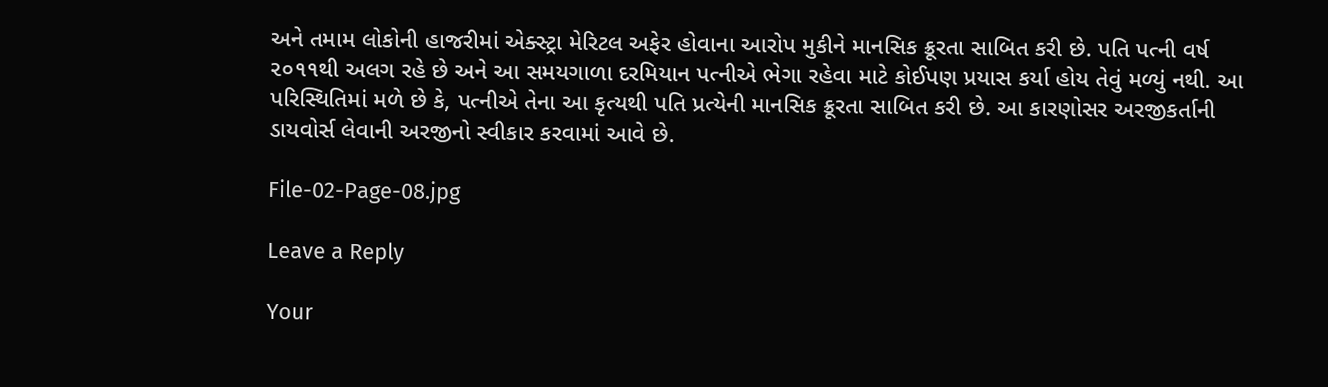અને તમામ લોકોની હાજરીમાં એક્સ્ટ્રા મેરિટલ અફેર હોવાના આરોપ મુકીને માનસિક ક્રૂરતા સાબિત કરી છે. પતિ પત્ની વર્ષ ૨૦૧૧થી અલગ રહે છે અને આ સમયગાળા દરમિયાન પત્નીએ ભેગા રહેવા માટે કોઈપણ પ્રયાસ કર્યા હોય તેવું મળ્યું નથી. આ પરિસ્થિતિમાં મળે છે કે, પત્નીએ તેના આ કૃત્યથી પતિ પ્રત્યેની માનસિક ક્રૂરતા સાબિત કરી છે. આ કારણોસર અરજીકર્તાની ડાયવોર્સ લેવાની અરજીનો સ્વીકાર કરવામાં આવે છે.

File-02-Page-08.jpg

Leave a Reply

Your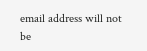email address will not be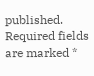published. Required fields are marked *